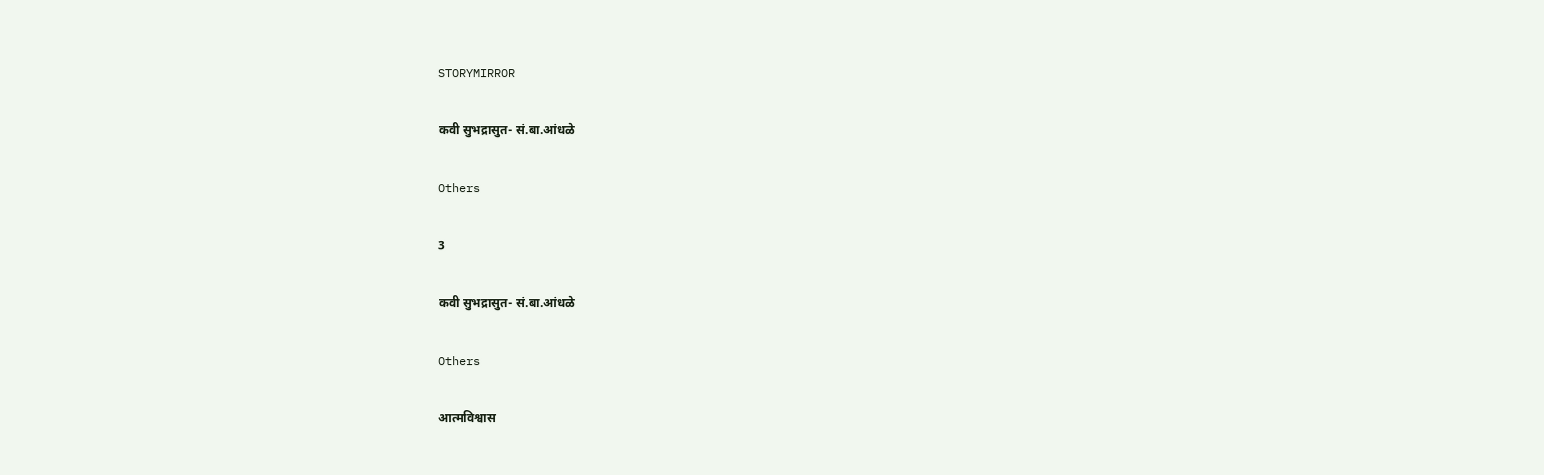STORYMIRROR

कवी सुभद्रासुत- सं.बा.आंधळे

Others

3

कवी सुभद्रासुत- सं.बा.आंधळे

Others

आत्मविश्वास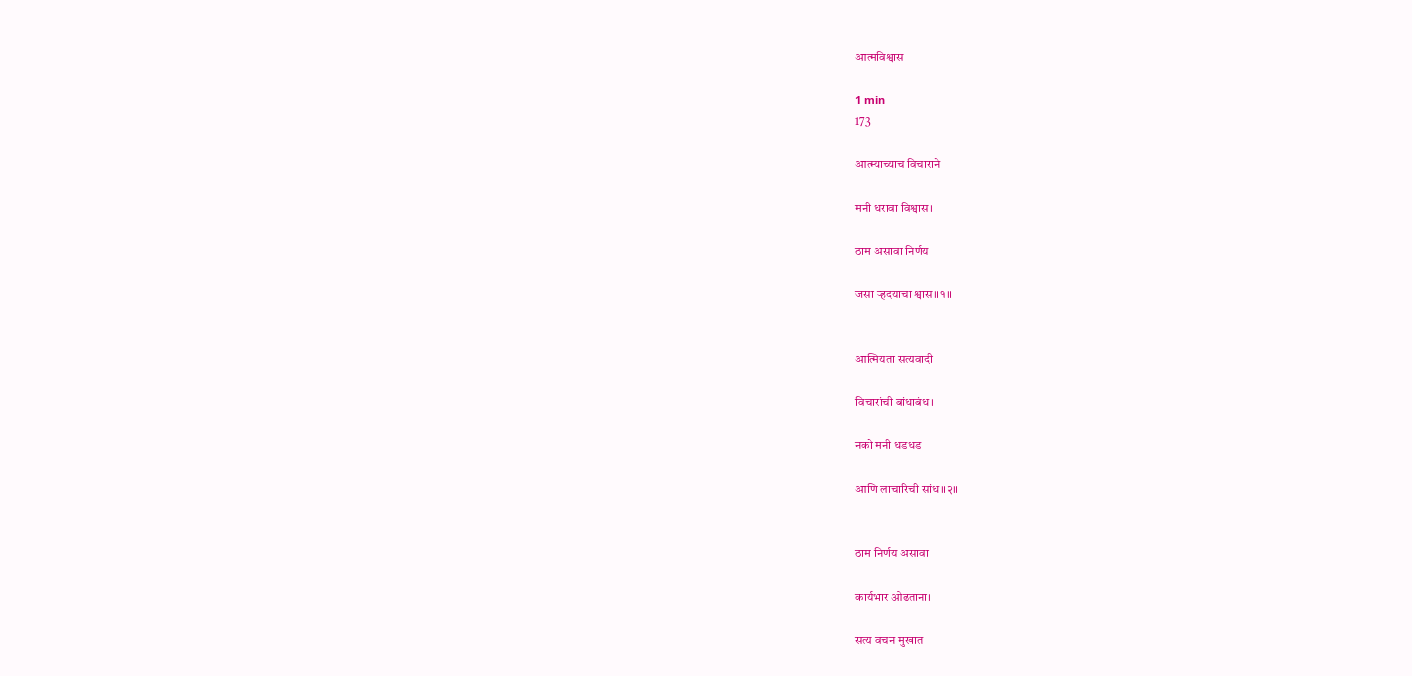आत्मविश्वास

1 min
173

आत्म्याच्याच विचाराने

मनी धरावा विश्वास।

ठाम असावा निर्णय

जसा र्‍हदयाचा श्वास॥१॥


आत्मियता सत्यवादी

विचारांची बांधाबंध।

नको मनी धडधड

आणि लाचारिची सांध॥२॥


ठाम निर्णय असावा

कार्यभार ओढताना।

सत्य वचन मुखात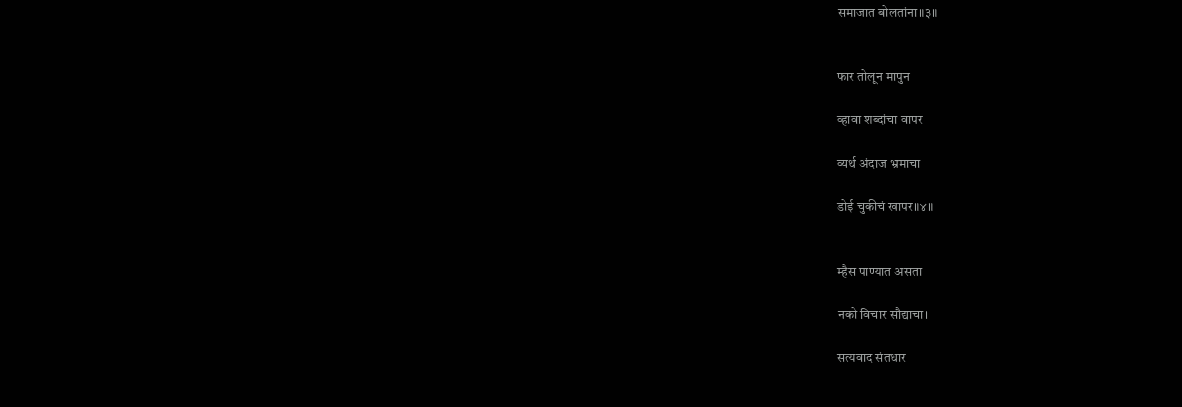समाजात बोलतांना॥३॥


फार तोलून मापुन

व्हावा शब्दांचा वापर

व्यर्थ अंदाज भ्रमाचा

डोई चुकीचं खापर॥४॥


म्हैस पाण्यात असता

नको विचार सौद्याचा।

सत्यवाद संतधार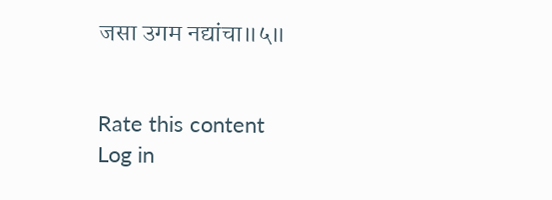जसा उगम नद्यांचा॥५॥


Rate this content
Log in